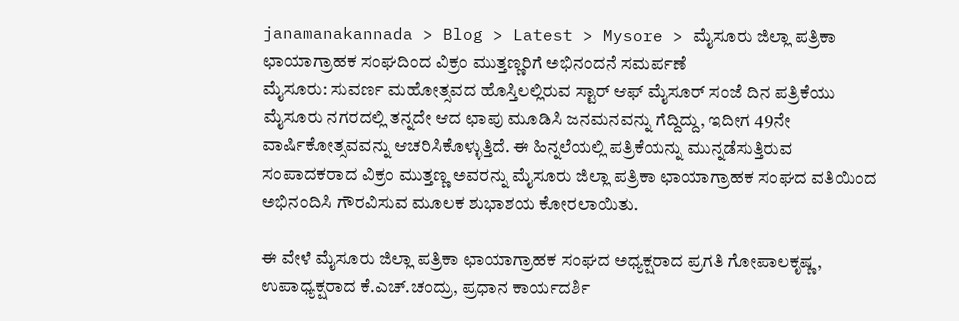janamanakannada > Blog > Latest > Mysore > ಮೈಸೂರು ಜಿಲ್ಲಾ ಪತ್ರಿಕಾ ಛಾಯಾಗ್ರಾಹಕ ಸಂಘದಿಂದ ವಿಕ್ರಂ ಮುತ್ತಣ್ಣರಿಗೆ ಅಭಿನಂದನೆ ಸಮರ್ಪಣೆ
ಮೈಸೂರು: ಸುವರ್ಣ ಮಹೋತ್ಸವದ ಹೊಸ್ತಿಲಲ್ಲಿರುವ ಸ್ಟಾರ್ ಆಫ್ ಮೈಸೂರ್ ಸಂಜೆ ದಿನ ಪತ್ರಿಕೆಯು ಮೈಸೂರು ನಗರದಲ್ಲಿ ತನ್ನದೇ ಆದ ಛಾಪು ಮೂಡಿಸಿ ಜನಮನವನ್ನು ಗೆದ್ದಿದ್ದು, ಇದೀಗ 49ನೇ ವಾರ್ಷಿಕೋತ್ಸವವನ್ನು ಆಚರಿಸಿಕೊಳ್ಳುತ್ತಿದೆ. ಈ ಹಿನ್ನಲೆಯಲ್ಲಿ ಪತ್ರಿಕೆಯನ್ನು ಮುನ್ನಡೆಸುತ್ತಿರುವ ಸಂಪಾದಕರಾದ ವಿಕ್ರಂ ಮುತ್ತಣ್ಣ ಅವರನ್ನು ಮೈಸೂರು ಜಿಲ್ಲಾ ಪತ್ರಿಕಾ ಛಾಯಾಗ್ರಾಹಕ ಸಂಘದ ವತಿಯಿಂದ ಅಭಿನಂದಿಸಿ ಗೌರವಿಸುವ ಮೂಲಕ ಶುಭಾಶಯ ಕೋರಲಾಯಿತು.

ಈ ವೇಳೆ ಮೈಸೂರು ಜಿಲ್ಲಾ ಪತ್ರಿಕಾ ಛಾಯಾಗ್ರಾಹಕ ಸಂಘದ ಅಧ್ಯಕ್ಷರಾದ ಪ್ರಗತಿ ಗೋಪಾಲಕೃಷ್ಣ, ಉಪಾಧ್ಯಕ್ಷರಾದ ಕೆ.ಎಚ್.ಚಂದ್ರು, ಪ್ರಧಾನ ಕಾರ್ಯದರ್ಶಿ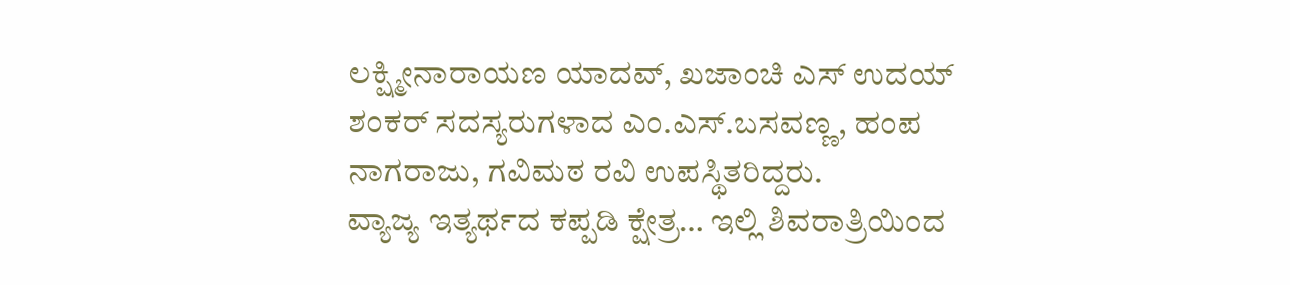ಲಕ್ಷ್ಮೀನಾರಾಯಣ ಯಾದವ್, ಖಜಾಂಚಿ ಎಸ್ ಉದಯ್ ಶಂಕರ್ ಸದಸ್ಯರುಗಳಾದ ಎಂ.ಎಸ್.ಬಸವಣ್ಣ, ಹಂಪ ನಾಗರಾಜು, ಗವಿಮಠ ರವಿ ಉಪಸ್ಥಿತರಿದ್ದರು.
ವ್ಯಾಜ್ಯ ಇತ್ಯರ್ಥದ ಕಪ್ಪಡಿ ಕ್ಷೇತ್ರ… ಇಲ್ಲಿ ಶಿವರಾತ್ರಿಯಿಂದ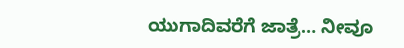ಯುಗಾದಿವರೆಗೆ ಜಾತ್ರೆ… ನೀವೂ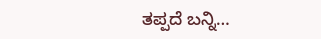ತಪ್ಪದೆ ಬನ್ನಿ…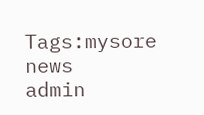Tags:mysore news
admin